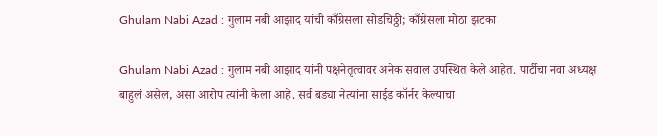Ghulam Nabi Azad : गुलाम नबी आझाद यांची काँग्रेसला सोडचिठ्ठी; काँग्रेसला मोठा झटका

Ghulam Nabi Azad : गुलाम नबी आझाद यांनी पक्षनेतृत्वावर अनेक सवाल उपस्थित केले आहेत. पार्टीचा नवा अध्यक्ष बाहुलं असेल, असा आरोप त्यांनी केला आहे. सर्व बड्या नेत्यांना साईड कॉर्नर केल्याचा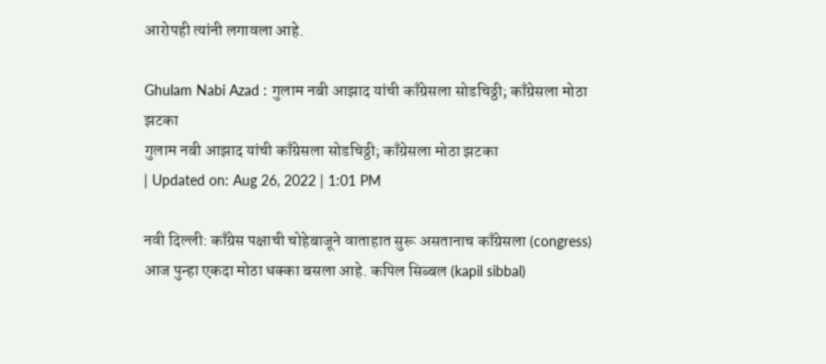आरोपही त्यांनी लगावला आहे.

Ghulam Nabi Azad : गुलाम नबी आझाद यांची काँग्रेसला सोडचिठ्ठी; काँग्रेसला मोठा झटका
गुलाम नबी आझाद यांची काँग्रेसला सोडचिठ्ठी; काँग्रेसला मोठा झटका
| Updated on: Aug 26, 2022 | 1:01 PM

नवी दिल्ली: काँग्रेस पक्षाची चोहेबाजूने वाताहात सुरू असतानाच काँग्रेसला (congress) आज पुन्हा एकदा मोठा धक्का बसला आहे. कपिल सिब्बल (kapil sibbal)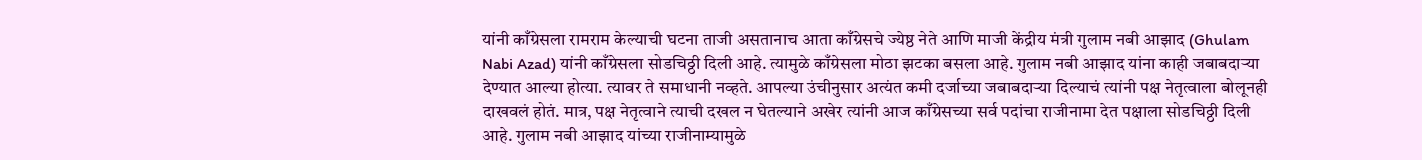यांनी काँग्रेसला रामराम केल्याची घटना ताजी असतानाच आता काँग्रेसचे ज्येष्ठ नेते आणि माजी केंद्रीय मंत्री गुलाम नबी आझाद (Ghulam Nabi Azad) यांनी काँग्रेसला सोडचिठ्ठी दिली आहे. त्यामुळे काँग्रेसला मोठा झटका बसला आहे. गुलाम नबी आझाद यांना काही जबाबदाऱ्या देण्यात आल्या होत्या. त्यावर ते समाधानी नव्हते. आपल्या उंचीनुसार अत्यंत कमी दर्जाच्या जबाबदाऱ्या दिल्याचं त्यांनी पक्ष नेतृत्वाला बोलूनही दाखवलं होतं. मात्र, पक्ष नेतृत्वाने त्याची दखल न घेतल्याने अखेर त्यांनी आज काँग्रेसच्या सर्व पदांचा राजीनामा देत पक्षाला सोडचिठ्ठी दिली आहे. गुलाम नबी आझाद यांच्या राजीनाम्यामुळे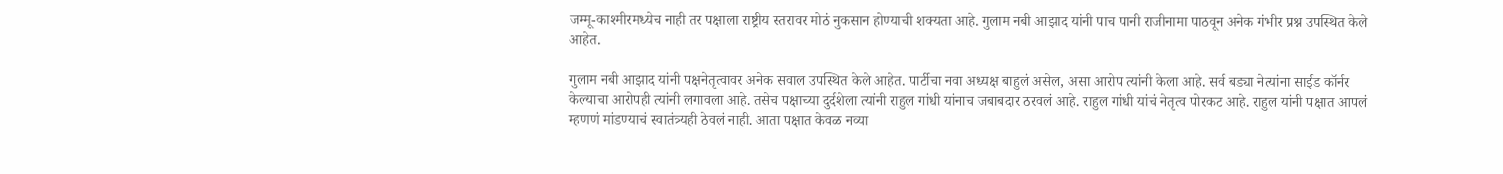जम्मू-काश्मीरमध्येच नाही तर पक्षाला राष्ट्रीय स्तरावर मोठं नुकसान होण्याची शक्यता आहे. गुलाम नबी आझाद यांनी पाच पानी राजीनामा पाठवून अनेक गंभीर प्रश्न उपस्थित केले आहेत.

गुलाम नबी आझाद यांनी पक्षनेतृत्वावर अनेक सवाल उपस्थित केले आहेत. पार्टीचा नवा अध्यक्ष बाहुलं असेल, असा आरोप त्यांनी केला आहे. सर्व बड्या नेत्यांना साईड कॉर्नर केल्याचा आरोपही त्यांनी लगावला आहे. तसेच पक्षाच्या दुर्दशेला त्यांनी राहुल गांधी यांनाच जबाबदार ठरवलं आहे. राहुल गांधी यांचं नेतृत्व पोरकट आहे. राहुल यांनी पक्षात आपलं म्हणणं मांडण्याचं स्वातंत्र्यही ठेवलं नाही. आता पक्षात केवळ नव्या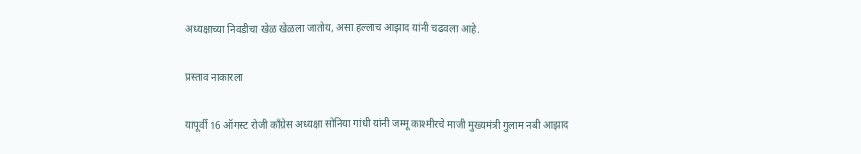अध्यक्षाच्या निवडीचा खेळ खेळला जातोय, असा हल्लाच आझाद यांनी चढवला आहे.

प्रस्ताव नाकारला

यापूर्वी 16 ऑगस्ट रोजी काँग्रेस अध्यक्षा सोनिया गांधी यांनी जम्मू काश्मीरचे माजी मुख्यमंत्री गुलाम नबी आझाद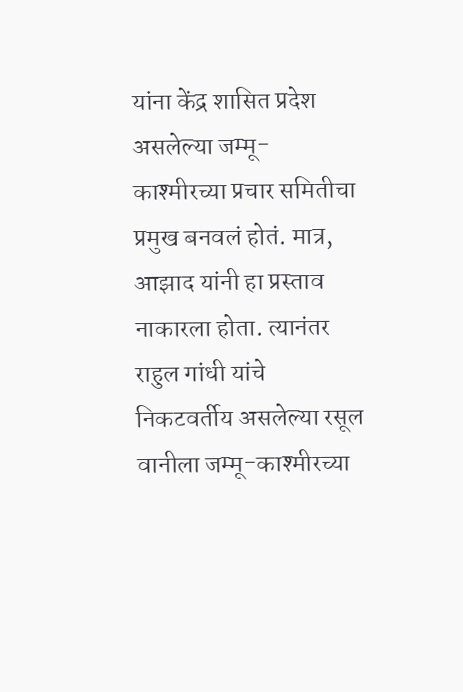यांना केंद्र शासित प्रदेश असलेल्या जम्मू-काश्मीरच्या प्रचार समितीचा प्रमुख बनवलं होतं. मात्र, आझाद यांनी हा प्रस्ताव नाकारला होता. त्यानंतर राहुल गांधी यांचे निकटवर्तीय असलेल्या रसूल वानीला जम्मू-काश्मीरच्या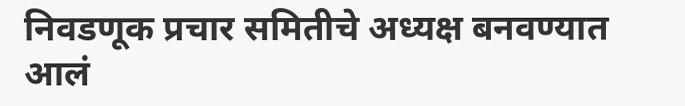निवडणूक प्रचार समितीचे अध्यक्ष बनवण्यात आलं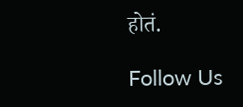होतं.

Follow Us